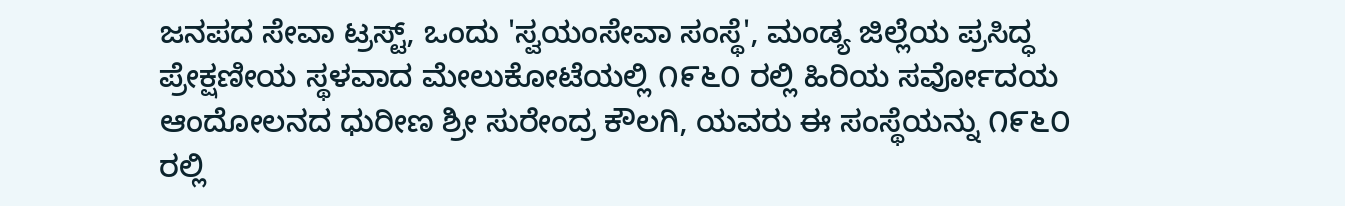ಜನಪದ ಸೇವಾ ಟ್ರಸ್ಟ್, ಒಂದು 'ಸ್ವಯಂಸೇವಾ ಸಂಸ್ಥೆ', ಮಂಡ್ಯ ಜಿಲ್ಲೆಯ ಪ್ರಸಿದ್ಧ ಪ್ರೇಕ್ಷಣೀಯ ಸ್ಥಳವಾದ ಮೇಲುಕೋಟೆಯಲ್ಲಿ ೧೯೬೦ ರಲ್ಲಿ ಹಿರಿಯ ಸರ್ವೋದಯ ಆಂದೋಲನದ ಧುರೀಣ ಶ್ರೀ ಸುರೇಂದ್ರ ಕೌಲಗಿ, ಯವರು ಈ ಸಂಸ್ಥೆಯನ್ನು ೧೯೬೦ ರಲ್ಲಿ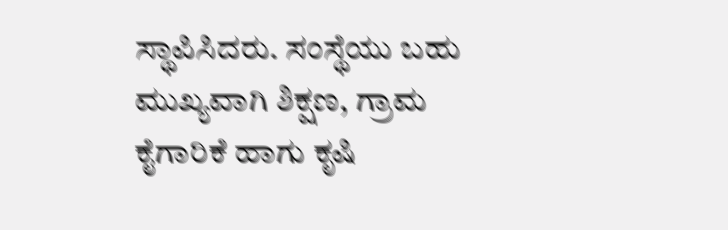ಸ್ಥಾಪಿಸಿದರು. ಸಂಸ್ಥೆಯು ಬಹು ಮುಖ್ಯವಾಗಿ ಶಿಕ್ಷಣ, ಗ್ರಾಮ ಕೈಗಾರಿಕೆ ಹಾಗು ಕೃಷಿ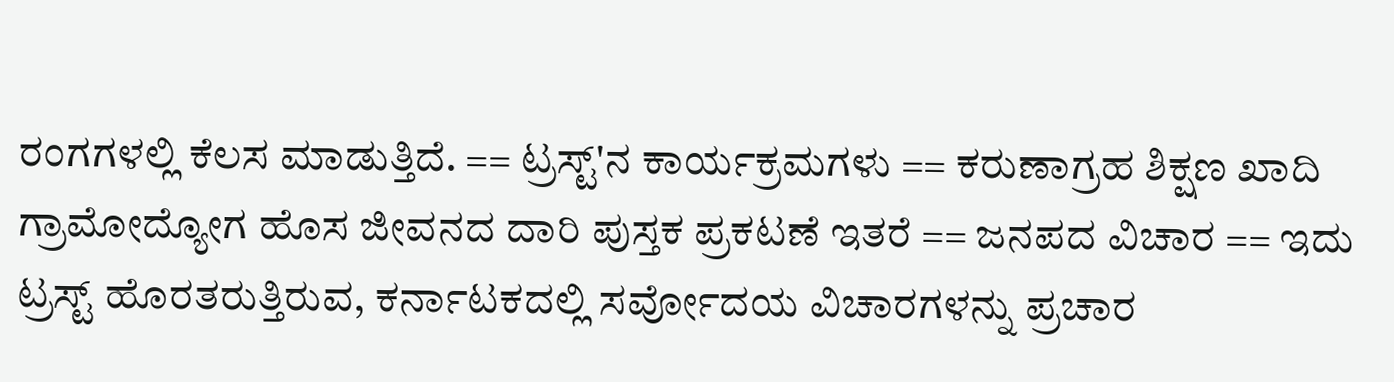ರಂಗಗಳಲ್ಲಿ ಕೆಲಸ ಮಾಡುತ್ತಿದೆ. == ಟ್ರಸ್ಟ್'ನ ಕಾರ್ಯಕ್ರಮಗಳು == ಕರುಣಾಗ್ರಹ ಶಿಕ್ಷಣ ಖಾದಿ ಗ್ರಾಮೋದ್ಯೋಗ ಹೊಸ ಜೀವನದ ದಾರಿ ಪುಸ್ತಕ ಪ್ರಕಟಣೆ ಇತರೆ == ಜನಪದ ವಿಚಾರ == ಇದು ಟ್ರಸ್ಟ್ ಹೊರತರುತ್ತಿರುವ, ಕರ್ನಾಟಕದಲ್ಲಿ ಸರ್ವೋದಯ ವಿಚಾರಗಳನ್ನು ಪ್ರಚಾರ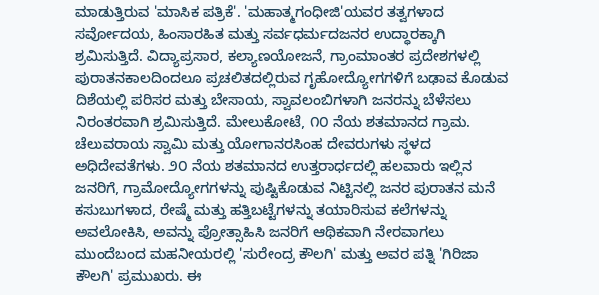ಮಾಡುತ್ತಿರುವ 'ಮಾಸಿಕ ಪತ್ರಿಕೆ'. 'ಮಹಾತ್ಮಗಂಧೀಜಿ'ಯವರ ತತ್ವಗಳಾದ ಸರ್ವೋದಯ, ಹಿಂಸಾರಹಿತ ಮತ್ತು ಸರ್ವಧರ್ಮದಜನರ ಉದ್ಧಾರಕ್ಕಾಗಿ ಶ್ರಮಿಸುತ್ತಿದೆ. ವಿದ್ಯಾಪ್ರಸಾರ, ಕಲ್ಯಾಣಯೋಜನೆ, ಗ್ರಾಂಮಾಂತರ ಪ್ರದೇಶಗಳಲ್ಲಿ ಪುರಾತನಕಾಲದಿಂದಲೂ ಪ್ರಚಲಿತದಲ್ಲಿರುವ ಗೃಹೋದ್ಯೋಗಗಳಿಗೆ ಬಢಾವ ಕೊಡುವ ದಿಶೆಯಲ್ಲಿ ಪರಿಸರ ಮತ್ತು ಬೇಸಾಯ, ಸ್ವಾವಲಂಬಿಗಳಾಗಿ ಜನರನ್ನು ಬೆಳೆಸಲು ನಿರಂತರವಾಗಿ ಶ್ರಮಿಸುತ್ತಿದೆ. ಮೇಲುಕೋಟೆ, ೧೦ ನೆಯ ಶತಮಾನದ ಗ್ರಾಮ. ಚೆಲುವರಾಯ ಸ್ವಾಮಿ ಮತ್ತು ಯೋಗಾನರಸಿಂಹ ದೇವರುಗಳು ಸ್ಥಳದ ಅಧಿದೇವತೆಗಳು. ೨೦ ನೆಯ ಶತಮಾನದ ಉತ್ತರಾರ್ಧದಲ್ಲಿ ಹಲವಾರು ಇಲ್ಲಿನ ಜನರಿಗೆ, ಗ್ರಾಮೋದ್ಯೋಗಗಳನ್ನು ಪುಷ್ಟಿಕೊಡುವ ನಿಟ್ಟಿನಲ್ಲಿ ಜನರ ಪುರಾತನ ಮನೆ ಕಸುಬುಗಳಾದ, ರೇಷ್ಮೆ ಮತ್ತು ಹತ್ತಿಬಟ್ಟೆಗಳನ್ನು ತಯಾರಿಸುವ ಕಲೆಗಳನ್ನು ಅವಲೋಕಿಸಿ, ಅವನ್ನು ಪ್ರೋತ್ಸಾಹಿಸಿ ಜನರಿಗೆ ಆಥಿಕವಾಗಿ ನೇರವಾಗಲು ಮುಂದೆಬಂದ ಮಹನೀಯರಲ್ಲಿ 'ಸುರೇಂದ್ರ ಕೌಲಗಿ' ಮತ್ತು ಅವರ ಪತ್ನಿ 'ಗಿರಿಜಾ ಕೌಲಗಿ' ಪ್ರಮುಖರು. ಈ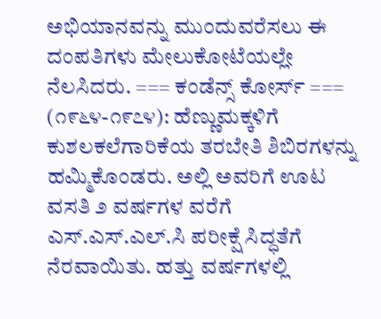ಅಭಿಯಾನವನ್ನು ಮುಂದುವರೆಸಲು ಈ ದಂಪತಿಗಳು ಮೇಲುಕೋಟೆಯಲ್ಲೇ ನೆಲಸಿದರು. === ಕಂಡೆನ್ಸ್ ಕೋರ್ಸ್ === (೧೯೬೪-೧೯೭೪): ಹೆಣ್ಣುಮಕ್ಕಳಿಗೆ ಕುಶಲಕಲೆಗಾರಿಕೆಯ ತರಬೇತಿ ಶಿಬಿರಗಳನ್ನು ಹಮ್ಮಿಕೊಂಡರು. ಅಲ್ಲಿ ಅವರಿಗೆ ಊಟ ವಸತಿ ೨ ವರ್ಷಗಳ ವರೆಗೆ ಎಸ್.ಎಸ್.ಎಲ್.ಸಿ ಪರೀಕ್ಷೆ ಸಿದ್ಧತೆಗೆ ನೆರವಾಯಿತು. ಹತ್ತು ವರ್ಷಗಳಲ್ಲಿ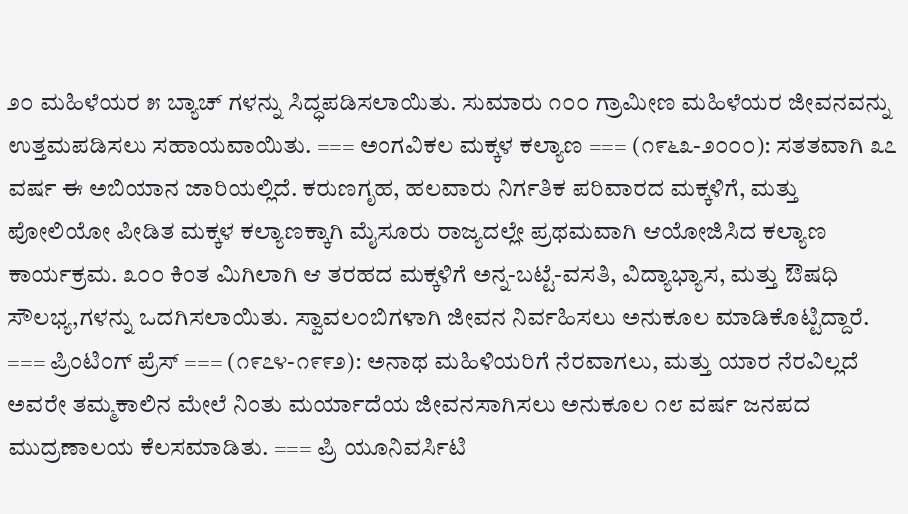೨೦ ಮಹಿಳೆಯರ ೫ ಬ್ಯಾಚ್ ಗಳನ್ನು ಸಿದ್ಧಪಡಿಸಲಾಯಿತು. ಸುಮಾರು ೧೦೦ ಗ್ರಾಮೀಣ ಮಹಿಳೆಯರ ಜೀವನವನ್ನು ಉತ್ತಮಪಡಿಸಲು ಸಹಾಯವಾಯಿತು. === ಅಂಗವಿಕಲ ಮಕ್ಕಳ ಕಲ್ಯಾಣ === (೧೯೬೩-೨೦೦೦): ಸತತವಾಗಿ ೩೭ ವರ್ಷ ಈ ಅಬಿಯಾನ ಜಾರಿಯಲ್ಲಿದೆ. ಕರುಣಗೃಹ, ಹಲವಾರು ನಿರ್ಗತಿಕ ಪರಿವಾರದ ಮಕ್ಕಳಿಗೆ, ಮತ್ತು ಪೋಲಿಯೋ ಪೀಡಿತ ಮಕ್ಕಳ ಕಲ್ಯಾಣಕ್ಕಾಗಿ ಮೈಸೂರು ರಾಜ್ಯದಲ್ಲೇ ಪ್ರಥಮವಾಗಿ ಆಯೋಜಿಸಿದ ಕಲ್ಯಾಣ ಕಾರ್ಯಕ್ರಮ. ೩೦೦ ಕಿಂತ ಮಿಗಿಲಾಗಿ ಆ ತರಹದ ಮಕ್ಕಳಿಗೆ ಅನ್ನ-ಬಟ್ಟೆ-ವಸತಿ, ವಿದ್ಯಾಭ್ಯಾಸ, ಮತ್ತು ಔಷಧಿ ಸೌಲಭ್ಯ,ಗಳನ್ನು ಒದಗಿಸಲಾಯಿತು. ಸ್ವಾವಲಂಬಿಗಳಾಗಿ ಜೀವನ ನಿರ್ವಹಿಸಲು ಅನುಕೂಲ ಮಾಡಿಕೊಟ್ಟಿದ್ದಾರೆ. === ಪ್ರಿಂಟಿಂಗ್ ಪ್ರೆಸ್ === (೧೯೭೪-೧೯೯೨): ಅನಾಥ ಮಹಿಳಿಯರಿಗೆ ನೆರವಾಗಲು, ಮತ್ತು ಯಾರ ನೆರವಿಲ್ಲದೆ ಅವರೇ ತಮ್ಮಕಾಲಿನ ಮೇಲೆ ನಿಂತು ಮರ್ಯಾದೆಯ ಜೀವನಸಾಗಿಸಲು ಅನುಕೂಲ ೧೮ ವರ್ಷ ಜನಪದ ಮುದ್ರಣಾಲಯ ಕೆಲಸಮಾಡಿತು. === ಪ್ರಿ ಯೂನಿವರ್ಸಿಟಿ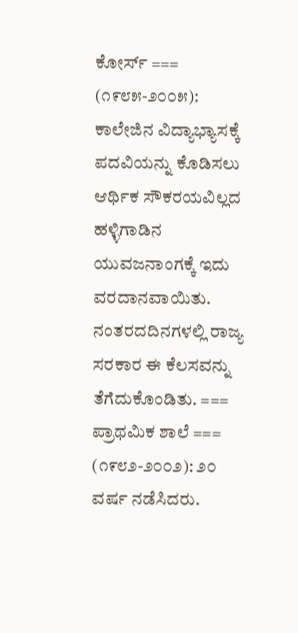ಕೋರ್ಸ್ === (೧೯೮೫-೨೦೦೫): ಕಾಲೇಜಿನ ವಿದ್ಯಾಭ್ಯಾಸಕ್ಕೆ ಪದವಿಯನ್ನು ಕೊಡಿಸಲು ಆರ್ಥಿಕ ಸೌಕರಯವಿಲ್ಲದ ಹಳ್ಳಿಗಾಡಿನ ಯುವಜನಾಂಗಕ್ಕೆ ಇದು ವರದಾನವಾಯಿತು. ನಂತರದದಿನಗಳಲ್ಲಿ ರಾಜ್ಯ ಸರಕಾರ ಈ ಕೆಲಸವನ್ನು ತೆಗೆದುಕೊಂಡಿತು. === ಪ್ರಾಥಮಿಕ ಶಾಲೆ === (೧೯೮೨-೨೦೦೨): ೨೦ ವರ್ಷ ನಡೆಸಿದರು.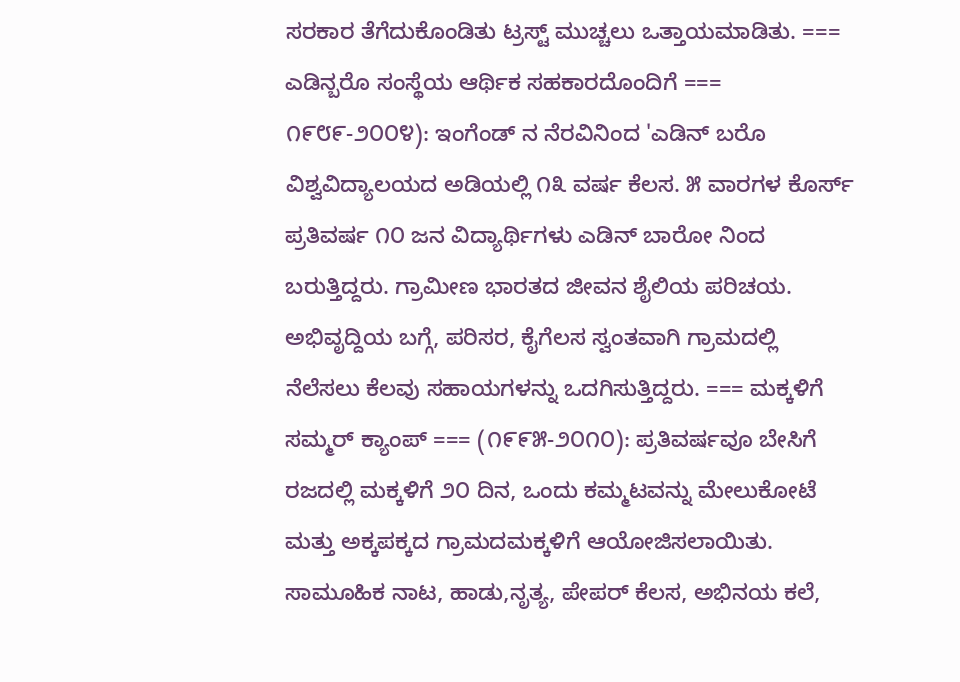ಸರಕಾರ ತೆಗೆದುಕೊಂಡಿತು ಟ್ರಸ್ಟ್ ಮುಚ್ಚಲು ಒತ್ತಾಯಮಾಡಿತು. === ಎಡಿನ್ಬರೊ ಸಂಸ್ಥೆಯ ಆರ್ಥಿಕ ಸಹಕಾರದೊಂದಿಗೆ === ೧೯೮೯-೨೦೦೪): ಇಂಗೆಂಡ್ ನ ನೆರವಿನಿಂದ 'ಎಡಿನ್ ಬರೊ ವಿಶ್ವವಿದ್ಯಾಲಯದ ಅಡಿಯಲ್ಲಿ ೧೩ ವರ್ಷ ಕೆಲಸ. ೫ ವಾರಗಳ ಕೊರ್ಸ್ ಪ್ರತಿವರ್ಷ ೧೦ ಜನ ವಿದ್ಯಾರ್ಥಿಗಳು ಎಡಿನ್ ಬಾರೋ ನಿಂದ ಬರುತ್ತಿದ್ದರು. ಗ್ರಾಮೀಣ ಭಾರತದ ಜೀವನ ಶೈಲಿಯ ಪರಿಚಯ. ಅಭಿವೃದ್ದಿಯ ಬಗ್ಗೆ, ಪರಿಸರ, ಕೈಗೆಲಸ ಸ್ವಂತವಾಗಿ ಗ್ರಾಮದಲ್ಲಿ ನೆಲೆಸಲು ಕೆಲವು ಸಹಾಯಗಳನ್ನು ಒದಗಿಸುತ್ತಿದ್ದರು. === ಮಕ್ಕಳಿಗೆ ಸಮ್ಮರ್ ಕ್ಯಾಂಪ್ === (೧೯೯೫-೨೦೧೦): ಪ್ರತಿವರ್ಷವೂ ಬೇಸಿಗೆ ರಜದಲ್ಲಿ ಮಕ್ಕಳಿಗೆ ೨೦ ದಿನ, ಒಂದು ಕಮ್ಮಟವನ್ನು ಮೇಲುಕೋಟೆ ಮತ್ತು ಅಕ್ಕಪಕ್ಕದ ಗ್ರಾಮದಮಕ್ಕಳಿಗೆ ಆಯೋಜಿಸಲಾಯಿತು. ಸಾಮೂಹಿಕ ನಾಟ, ಹಾಡು,ನೃತ್ಯ, ಪೇಪರ್ ಕೆಲಸ, ಅಭಿನಯ ಕಲೆ,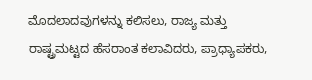ಮೊದಲಾದವುಗಳನ್ನು ಕಲಿಸಲು, ರಾಜ್ಯ ಮತ್ತು ರಾಷ್ಟ್ರಮಟ್ಟದ ಹೆಸರಾಂತ ಕಲಾವಿದರು, ಪ್ರಾಧ್ಯಾಪಕರು,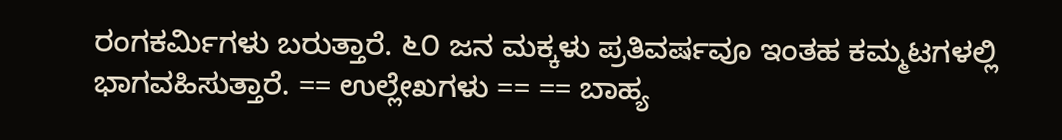ರಂಗಕರ್ಮಿಗಳು ಬರುತ್ತಾರೆ. ೬೦ ಜನ ಮಕ್ಕಳು ಪ್ರತಿವರ್ಷವೂ ಇಂತಹ ಕಮ್ಮಟಗಳಲ್ಲಿ ಭಾಗವಹಿಸುತ್ತಾರೆ. == ಉಲ್ಲೇಖಗಳು == == ಬಾಹ್ಯ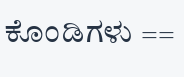ಕೊಂಡಿಗಳು ==